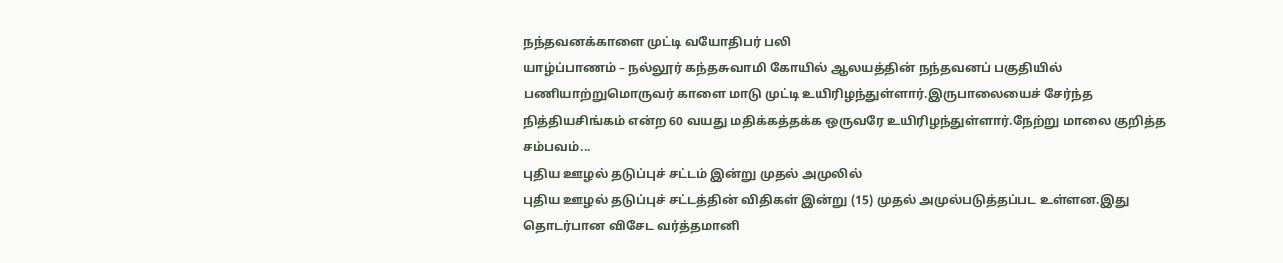நந்தவனக்காளை முட்டி வயோதிபர் பலி
யாழ்ப்பாணம் – நல்லூர் கந்தசுவாமி கோயில் ஆலயத்தின் நந்தவனப் பகுதியில் பணியாற்றுமொருவர் காளை மாடு முட்டி உயிரிழந்துள்ளார்.இருபாலையைச் சேர்ந்த நித்தியசிங்கம் என்ற 60 வயது மதிக்கத்தக்க ஒருவரே உயிரிழந்துள்ளார்.நேற்று மாலை குறித்த சம்பவம்...
புதிய ஊழல் தடுப்புச் சட்டம் இன்று முதல் அமுலில்
புதிய ஊழல் தடுப்புச் சட்டத்தின் விதிகள் இன்று (15) முதல் அமுல்படுத்தப்பட உள்ளன.இது தொடர்பான விசேட வர்த்தமானி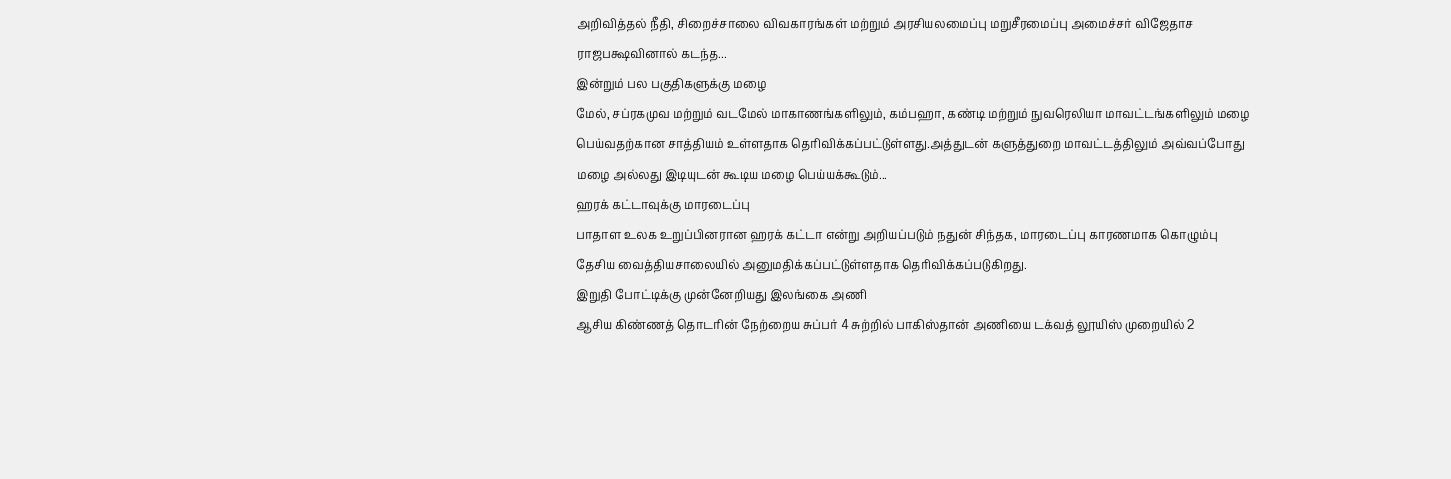அறிவித்தல் நீதி, சிறைச்சாலை விவகாரங்கள் மற்றும் அரசியலமைப்பு மறுசீரமைப்பு அமைச்சர் விஜேதாச ராஜபக்ஷவினால் கடந்த...
இன்றும் பல பகுதிகளுக்கு மழை
மேல், சப்ரகமுவ மற்றும் வடமேல் மாகாணங்களிலும், கம்பஹா, கண்டி மற்றும் நுவரெலியா மாவட்டங்களிலும் மழை பெய்வதற்கான சாத்தியம் உள்ளதாக தெரிவிக்கப்பட்டுள்ளது.அத்துடன் களுத்துறை மாவட்டத்திலும் அவ்வப்போது மழை அல்லது இடியுடன் கூடிய மழை பெய்யக்கூடும்...
ஹரக் கட்டாவுக்கு மாரடைப்பு
பாதாள உலக உறுப்பினரான ஹரக் கட்டா என்று அறியப்படும் நதுன் சிந்தக, மாரடைப்பு காரணமாக கொழும்பு தேசிய வைத்தியசாலையில் அனுமதிக்கப்பட்டுள்ளதாக தெரிவிக்கப்படுகிறது.
இறுதி போட்டிக்கு முன்னேறியது இலங்கை அணி
ஆசிய கிண்ணத் தொடரின் நேற்றைய சுப்பர் 4 சுற்றில் பாகிஸ்தான் அணியை டக்வத் லூயிஸ் முறையில் 2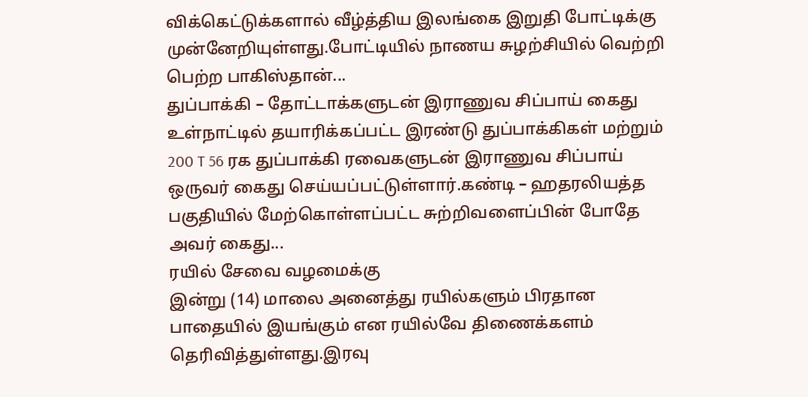விக்கெட்டுக்களால் வீழ்த்திய இலங்கை இறுதி போட்டிக்கு முன்னேறியுள்ளது.போட்டியில் நாணய சுழற்சியில் வெற்றி பெற்ற பாகிஸ்தான்...
துப்பாக்கி – தோட்டாக்களுடன் இராணுவ சிப்பாய் கைது
உள்நாட்டில் தயாரிக்கப்பட்ட இரண்டு துப்பாக்கிகள் மற்றும் 200 T 56 ரக துப்பாக்கி ரவைகளுடன் இராணுவ சிப்பாய் ஒருவர் கைது செய்யப்பட்டுள்ளார்.கண்டி – ஹதரலியத்த பகுதியில் மேற்கொள்ளப்பட்ட சுற்றிவளைப்பின் போதே அவர் கைது...
ரயில் சேவை வழமைக்கு
இன்று (14) மாலை அனைத்து ரயில்களும் பிரதான பாதையில் இயங்கும் என ரயில்வே திணைக்களம் தெரிவித்துள்ளது.இரவு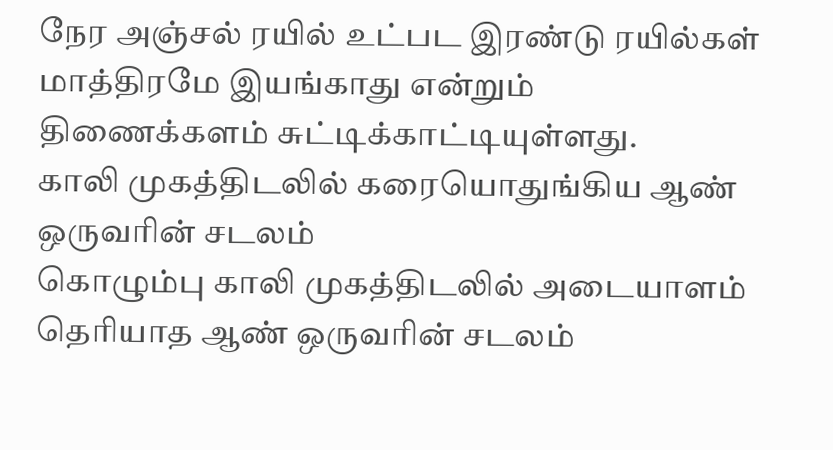நேர அஞ்சல் ரயில் உட்பட இரண்டு ரயில்கள் மாத்திரமே இயங்காது என்றும் திணைக்களம் சுட்டிக்காட்டியுள்ளது.
காலி முகத்திடலில் கரையொதுங்கிய ஆண் ஒருவரின் சடலம்
கொழும்பு காலி முகத்திடலில் அடையாளம் தெரியாத ஆண் ஒருவரின் சடலம்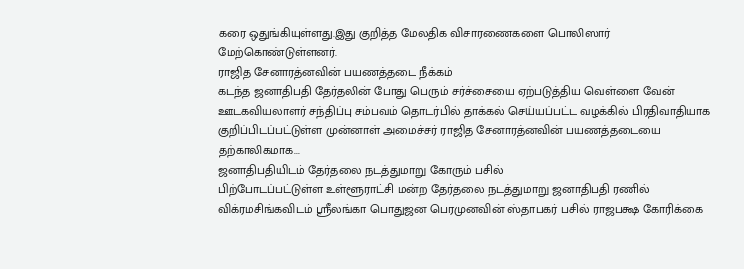கரை ஒதுங்கியுள்ளது.இது குறித்த மேலதிக விசாரணைகளை பொலிஸார் மேற்கொண்டுள்ளனர்.
ராஜித சேனாரத்னவின் பயணத்தடை நீக்கம்
கடந்த ஜனாதிபதி தேர்தலின் போது பெரும் சர்ச்சையை ஏற்படுத்திய வெள்ளை வேன் ஊடகவியலாளர் சந்திப்பு சம்பவம் தொடர்பில் தாக்கல் செய்யப்பட்ட வழக்கில் பிரதிவாதியாக குறிப்பிடப்பட்டுள்ள முன்னாள் அமைச்சர் ராஜித சேனாரத்னவின் பயணத்தடையை தற்காலிகமாக...
ஜனாதிபதியிடம் தேர்தலை நடத்துமாறு கோரும் பசில்
பிற்போடப்பட்டுள்ள உள்ளூராட்சி மன்ற தேர்தலை நடத்துமாறு ஜனாதிபதி ரணில் விக்ரமசிங்கவிடம் ஸ்ரீலங்கா பொதுஜன பெரமுனவின் ஸ்தாபகர் பசில் ராஜபக்ஷ கோரிக்கை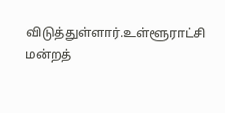விடுத்துள்ளார்.உள்ளூராட்சி மன்றத்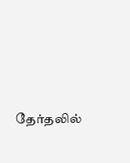தேர்தலில்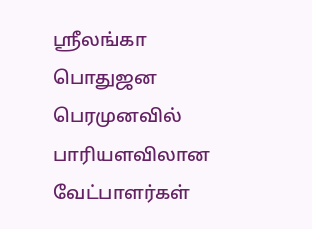ஸ்ரீலங்கா பொதுஜன பெரமுனவில் பாரியளவிலான வேட்பாளர்கள்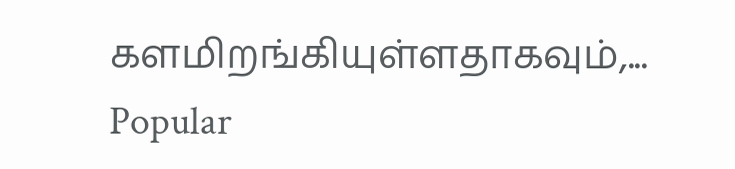களமிறங்கியுள்ளதாகவும்,...
Popular